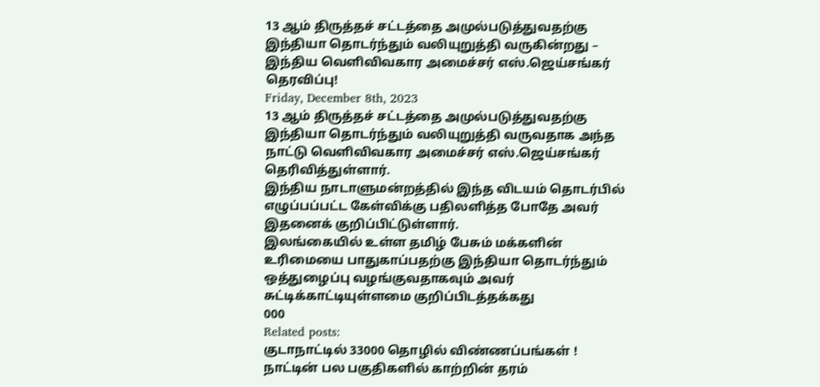13 ஆம் திருத்தச் சட்டத்தை அமுல்படுத்துவதற்கு இந்தியா தொடர்ந்தும் வலியுறுத்தி வருகின்றது – இந்திய வெளிவிவகார அமைச்சர் எஸ்.ஜெய்சங்கர் தெரவிப்பு!
Friday, December 8th, 2023
13 ஆம் திருத்தச் சட்டத்தை அமுல்படுத்துவதற்கு இந்தியா தொடர்ந்தும் வலியுறுத்தி வருவதாக அந்த நாட்டு வெளிவிவகார அமைச்சர் எஸ்.ஜெய்சங்கர் தெரிவித்துள்ளார்.
இந்திய நாடாளுமன்றத்தில் இந்த விடயம் தொடர்பில் எழுப்பப்பட்ட கேள்விக்கு பதிலளித்த போதே அவர் இதனைக் குறிப்பிட்டுள்ளார்.
இலங்கையில் உள்ள தமிழ் பேசும் மக்களின் உரிமையை பாதுகாப்பதற்கு இந்தியா தொடர்ந்தும் ஒத்துழைப்பு வழங்குவதாகவும் அவர் சுட்டிக்காட்டியுள்ளமை குறிப்பிடத்தக்கது
000
Related posts:
குடாநாட்டில் 33000 தொழில் விண்ணப்பங்கள் !
நாட்டின் பல பகுதிகளில் காற்றின் தரம்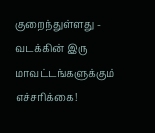குறைந்துள்ளது - வடக்கின் இரு மாவட்டங்களுக்கும் எச்சரிக்கை!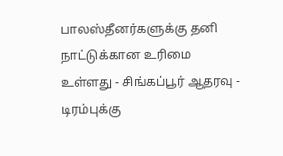பாலஸ்தீனர்களுக்கு தனி நாட்டுக்கான உரிமை உள்ளது - சிங்கப்பூர் ஆதரவு - டிரம்புக்கு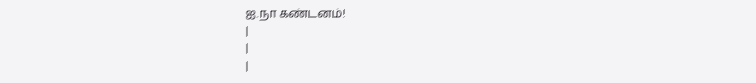ஐ.நா கண்டனம்!
|
|
|